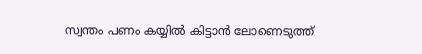സ്വന്തം പണം കയ്യില്‍ കിട്ടാന്‍ ലോണെടുത്ത്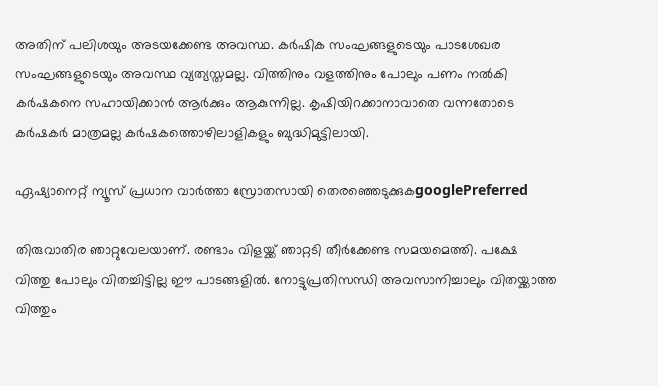അതിന് പലിശയും അടയക്കേണ്ട അവസ്ഥ. കര്‍ഷിക സംഘങ്ങളുടെയും പാടശേഖര സംഘങ്ങളുടെയും അവസ്ഥ വ്യത്യസ്തമല്ല. വിത്തിനും വളത്തിനും പോലും പണം നല്‍കി കര്‍ഷകനെ സഹായിക്കാന്‍ ആര്‍ക്കും ആകുന്നില്ല. കൃഷിയിറക്കാനാവാതെ വന്നതോടെ കര്‍ഷകര്‍ മാത്രമല്ല കര്‍ഷകത്തൊഴിലാളികളും ബുദ്ധിമുട്ടിലായി.

ഏഷ്യാനെറ്റ് ന്യൂസ് പ്രധാന വാർത്താ സ്രോതസായി തെരഞ്ഞെടുക്കുകgooglePreferred

തിരുവാതിര ഞാറ്റുവേലയാണ്. രണ്ടാം വിളയ്ക്ക് ഞാറ്റടി തീര്‍ക്കേണ്ട സമയമെത്തി. പക്ഷേ വിത്തു പോലും വിതച്ചിട്ടില്ല ഈ പാടങ്ങളില്‍. നോട്ടുപ്രതിസന്ധി അവസാനിച്ചാലും വിതയ്ക്കാത്ത വിത്തും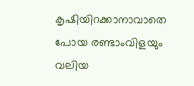കൃഷിയിറക്കാനാവാതെ പോയ രണ്ടാംവിളയും വലിയ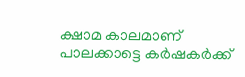ക്ഷാമ കാലമാണ് പാലക്കാട്ടെ കര്‍ഷകര്‍ക്ക്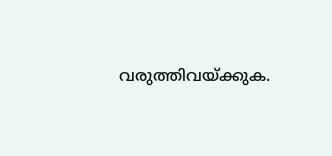വരുത്തിവയ്ക്കുക.